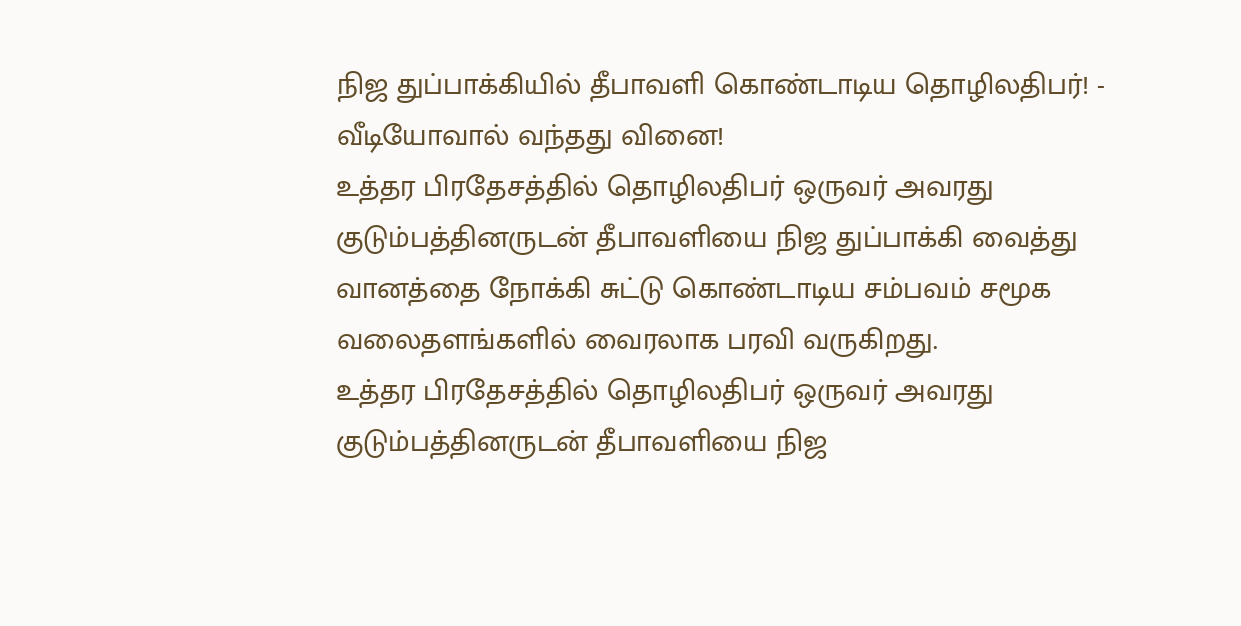நிஜ துப்பாக்கியில் தீபாவளி கொண்டாடிய தொழிலதிபர்! - வீடியோவால் வந்தது வினை!
உத்தர பிரதேசத்தில் தொழிலதிபர் ஒருவர் அவரது குடும்பத்தினருடன் தீபாவளியை நிஜ துப்பாக்கி வைத்து வானத்தை நோக்கி சுட்டு கொண்டாடிய சம்பவம் சமூக வலைதளங்களில் வைரலாக பரவி வருகிறது.
உத்தர பிரதேசத்தில் தொழிலதிபர் ஒருவர் அவரது குடும்பத்தினருடன் தீபாவளியை நிஜ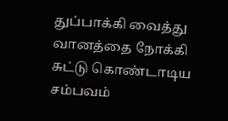துப்பாக்கி வைத்து வானத்தை நோக்கி சுட்டு கொண்டாடிய சம்பவம்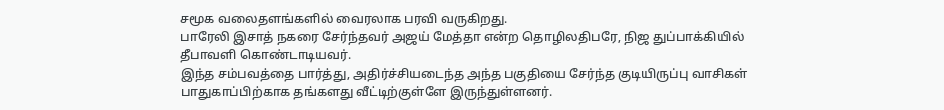சமூக வலைதளங்களில் வைரலாக பரவி வருகிறது.
பாரேலி இசாத் நகரை சேர்ந்தவர் அஜய் மேத்தா என்ற தொழிலதிபரே, நிஜ துப்பாக்கியில் தீபாவளி கொண்டாடியவர்.
இந்த சம்பவத்தை பார்த்து, அதிர்ச்சியடைந்த அந்த பகுதியை சேர்ந்த குடியிருப்பு வாசிகள் பாதுகாப்பிற்காக தங்களது வீட்டிற்குள்ளே இருந்துள்ளனர்.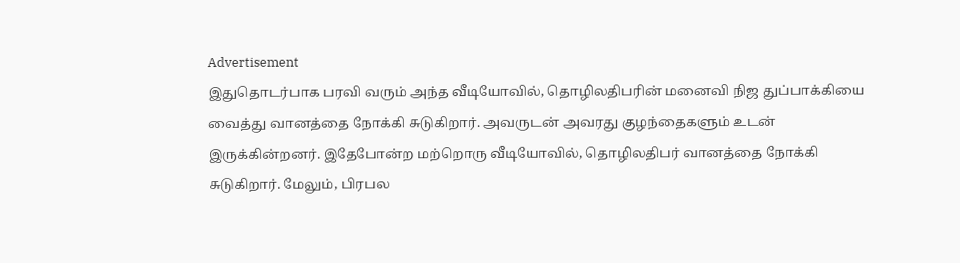Advertisement
இதுதொடர்பாக பரவி வரும் அந்த வீடியோவில், தொழிலதிபரின் மனைவி நிஜ துப்பாக்கியை வைத்து வானத்தை நோக்கி சுடுகிறார். அவருடன் அவரது குழந்தைகளும் உடன் இருக்கின்றனர். இதேபோன்ற மற்றொரு வீடியோவில், தொழிலதிபர் வானத்தை நோக்கி சுடுகிறார். மேலும், பிரபல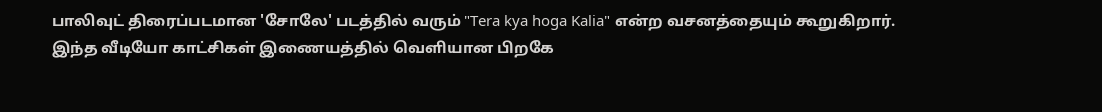பாலிவுட் திரைப்படமான 'சோலே' படத்தில் வரும் "Tera kya hoga Kalia" என்ற வசனத்தையும் கூறுகிறார்.
இந்த வீடியோ காட்சிகள் இணையத்தில் வெளியான பிறகே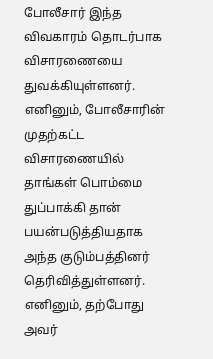போலீசார் இந்த விவகாரம் தொடர்பாக விசாரணையை துவக்கியுள்ளனர். எனினும், போலீசாரின் முதற்கட்ட விசாரணையில் தாங்கள் பொம்மை துப்பாக்கி தான் பயன்படுத்தியதாக அந்த குடும்பத்தினர் தெரிவித்துள்ளனர்.
எனினும், தற்போது அவர்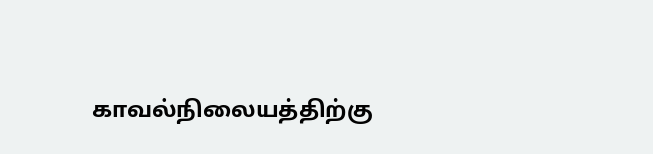காவல்நிலையத்திற்கு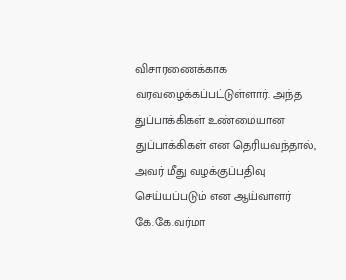விசாரணைக்காக வரவழைக்கப்பட்டுள்ளார். அந்த துப்பாக்கிகள் உண்மையான துப்பாக்கிகள் என தெரியவந்தால், அவர் மீது வழக்குப்பதிவு செய்யப்படும் என ஆய்வாளர் கே.கே.வர்மா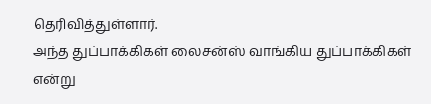தெரிவித்துள்ளார்.
அந்த துப்பாக்கிகள் லைசன்ஸ் வாங்கிய துப்பாக்கிகள் என்று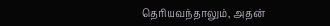தெரியவந்தாலும், அதன்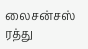லைசன்சஸ் ரத்து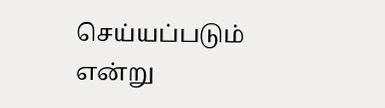செய்யப்படும் என்று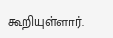கூறியுள்ளார்.